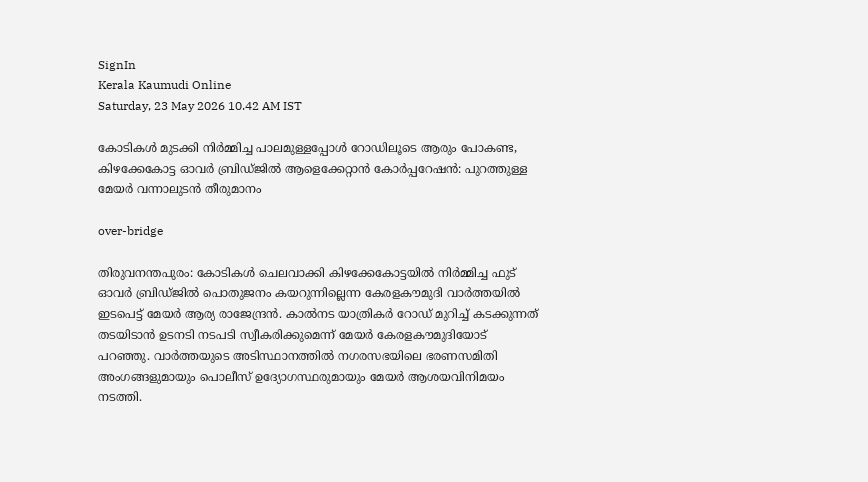SignIn
Kerala Kaumudi Online
Saturday, 23 May 2026 10.42 AM IST

കോടികൾ മുടക്കി നിർമ്മിച്ച പാലമുള്ളപ്പോൾ റോഡിലൂടെ ആരും പോകണ്ട, കിഴക്കേകോട്ട ഓവർ ബ്രിഡ്‌‌ജിൽ ആളെക്കേറ്റാൻ കോർപ്പറേഷൻ: പുറത്തുള്ള മേയർ വന്നാലുടൻ തീരുമാനം

over-bridge

തിരുവനന്തപുരം: കോടികൾ ചെലവാക്കി കിഴക്കേകോട്ടയിൽ നിർമ്മിച്ച ഫുട് ഓവർ ബ്രിഡ്‌ജിൽ പൊതുജനം കയറുന്നില്ലെന്ന കേരളകൗമുദി വാർത്തയിൽ ഇടപെട്ട് മേയർ ആര്യ രാജേന്ദ്രൻ. കാൽനട യാത്രികർ റോഡ് മുറിച്ച് കടക്കുന്നത് തടയിടാൻ ഉടനടി നടപടി സ്വീകരിക്കുമെന്ന് മേയർ കേരളകൗമുദിയോട് പറഞ്ഞു. വാർത്തയുടെ അടിസ്ഥാനത്തിൽ നഗരസഭയിലെ ഭരണസമിതി അംഗങ്ങളുമായും പൊലീസ് ഉദ്യോഗസ്ഥരുമായും മേയർ ആശയവിനിമയം നടത്തി.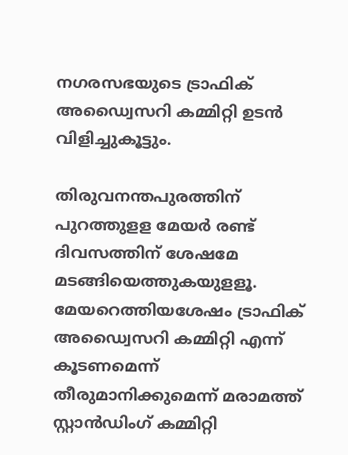നഗരസഭയുടെ ട്രാഫിക് അഡ്വൈസറി കമ്മിറ്റി ഉടൻ വിളിച്ചുകൂട്ടും.

തിരുവനന്തപുരത്തിന് പുറത്തുളള മേയർ രണ്ട് ദിവസത്തിന് ശേഷമേ മടങ്ങിയെത്തുകയുളളൂ. മേയറെത്തിയശേഷം ട്രാഫിക് അഡ്വൈസറി കമ്മിറ്റി എന്ന് കൂടണമെന്ന് തീരുമാനിക്കുമെന്ന് മരാമത്ത് സ്റ്റാൻഡിംഗ് കമ്മിറ്റി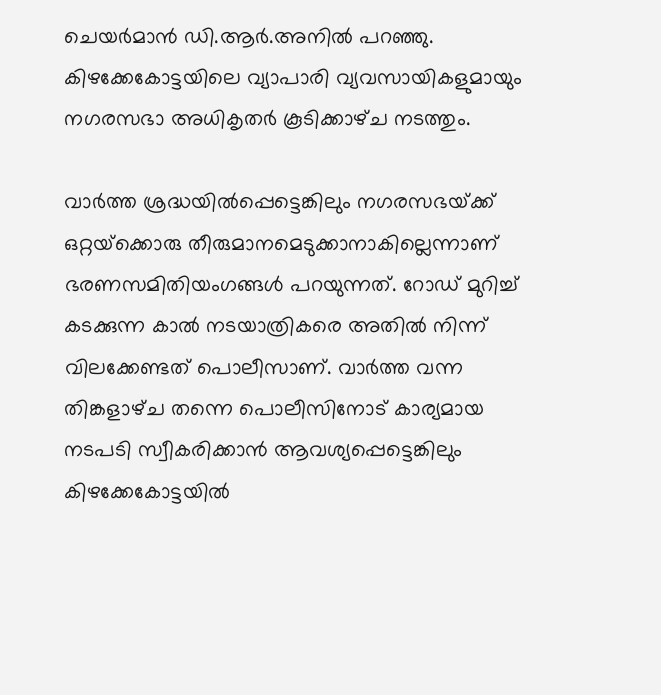ചെയർമാൻ ഡി.ആർ.അനിൽ പറഞ്ഞു. കിഴക്കേകോട്ടയിലെ വ്യാപാരി വ്യവസായികളുമായും നഗരസഭാ അധികൃതർ കൂടിക്കാഴ്‌ച നടത്തും.

വാർത്ത ശ്രദ്ധയിൽപ്പെട്ടെങ്കിലും നഗരസഭയ്‌ക്ക് ഒറ്റയ്‌ക്കൊരു തീരുമാനമെടുക്കാനാകില്ലെന്നാണ് ഭരണസമിതിയംഗങ്ങൾ പറയുന്നത്. റോഡ് മുറിച്ച് കടക്കുന്ന കാൽ നടയാത്രികരെ അതിൽ നിന്ന് വിലക്കേണ്ടത് പൊലീസാണ്. വാർത്ത വന്ന തിങ്കളാഴ്‌ച തന്നെ പൊലീസിനോട് കാര്യമായ നടപടി സ്വീകരിക്കാൻ ആവശ്യപ്പെട്ടെങ്കിലും കിഴക്കേകോട്ടയിൽ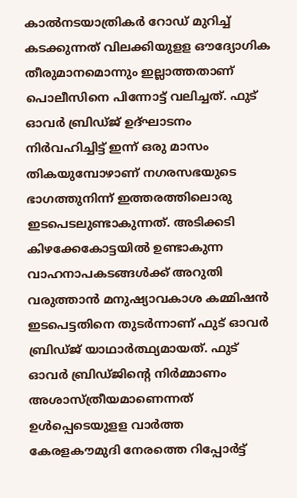കാൽനടയാത്രികർ റോഡ് മുറിച്ച് കടക്കുന്നത് വിലക്കിയുളള ഔദ്യോഗിക തീരുമാനമൊന്നും ഇല്ലാത്തതാണ് പൊലീസിനെ പിന്നോട്ട് വലിച്ചത്. ഫുട് ഓവർ ബ്രിഡ്‌ജ് ഉദ്ഘാടനം നിർവഹിച്ചിട്ട് ഇന്ന് ഒരു മാസം തികയുമ്പോഴാണ് നഗരസഭയുടെ ഭാഗത്തുനിന്ന് ഇത്തരത്തിലൊരു ഇടപെടലുണ്ടാകുന്നത്. അടിക്കടി കിഴക്കേകോട്ടയിൽ ഉണ്ടാകുന്ന വാഹനാപകടങ്ങൾക്ക് അറുതി വരുത്താൻ മനുഷ്യാവകാശ കമ്മിഷൻ ഇടപെട്ടതിനെ തുടർന്നാണ് ഫുട് ഓവർ ബ്രിഡ്‌ജ് യാഥാർത്ഥ്യമായത്. ഫുട് ഓവർ ബ്രിഡ്‌ജിന്റെ നിർമ്മാണം അശാസ്‌ത്രീയമാണെന്നത് ഉൾപ്പെടെയുളള വാർത്ത കേരളകൗമുദി നേരത്തെ റിപ്പോർട്ട്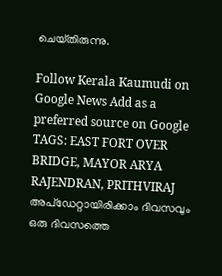ചെയ്‌തിരുന്നു.

Follow Kerala Kaumudi on Google News Add as a preferred source on Google
TAGS: EAST FORT OVER BRIDGE, MAYOR ARYA RAJENDRAN, PRITHVIRAJ
അപ്ഡേറ്റായിരിക്കാം ദിവസവും
ഒരു ദിവസത്തെ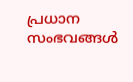പ്രധാന സംഭവങ്ങൾ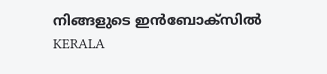നിങ്ങളുടെ ഇൻബോക്സിൽ
KERALA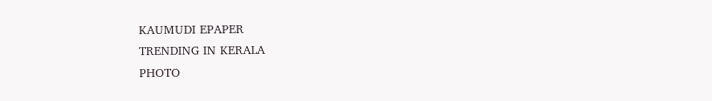KAUMUDI EPAPER
TRENDING IN KERALA
PHOTO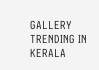GALLERY
TRENDING IN KERALA